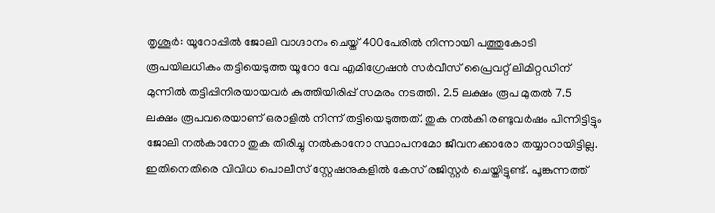തൃശൂർ: യൂറോപ്പിൽ ജോലി വാഗ്ദാനം ചെയ്ത് 400പേരിൽ നിന്നായി പത്തുകോടി രൂപയിലധികം തട്ടിയെടുത്ത യൂറോ വേ എമിഗ്രേഷൻ സർവീസ് പ്രൈവറ്റ് ലിമിറ്റഡിന് മുന്നിൽ തട്ടിപ്പിനിരയായവർ കുത്തിയിരിപ്പ് സമരം നടത്തി. 2.5 ലക്ഷം രൂപ മുതൽ 7.5 ലക്ഷം രൂപവരെയാണ് ഒരാളിൽ നിന്ന് തട്ടിയെടുത്തത്. തുക നൽകി രണ്ടുവർഷം പിന്നിട്ടിട്ടും ജോലി നൽകാനോ തുക തിരിച്ചു നൽകാനോ സ്ഥാപനമോ ജീവനക്കാരോ തയ്യാറായിട്ടില്ല. ഇതിനെതിരെ വിവിധ പൊലീസ് സ്റ്റേഷനുകളിൽ കേസ് രജിസ്റ്റർ ചെയ്തിട്ടുണ്ട്. പൂങ്കുന്നത്ത്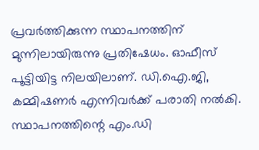പ്രവർത്തിക്കുന്ന സ്ഥാപനത്തിന് മുന്നിലായിരുന്നു പ്രതിഷേധം. ഓഫീസ് പൂട്ടിയിട്ട നിലയിലാണ്. ഡി.ഐ.ജി, കമ്മിഷണർ എന്നിവർക്ക് പരാതി നൽകി. സ്ഥാപനത്തിന്റെ എം.ഡി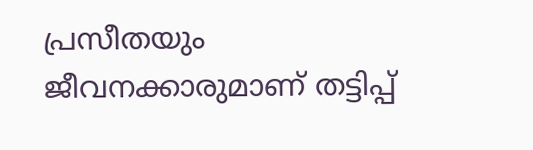പ്രസീതയും ജീവനക്കാരുമാണ് തട്ടിപ്പ്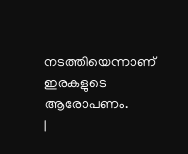നടത്തിയെന്നാണ് ഇരകളുടെ ആരോപണം.
|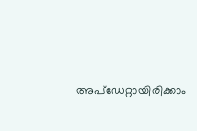അപ്ഡേറ്റായിരിക്കാം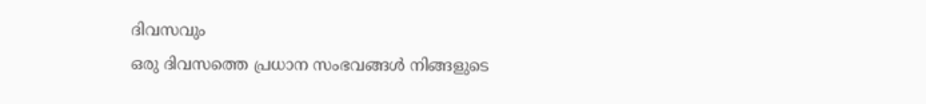ദിവസവും
ഒരു ദിവസത്തെ പ്രധാന സംഭവങ്ങൾ നിങ്ങളുടെ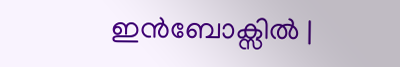ഇൻബോക്സിൽ |